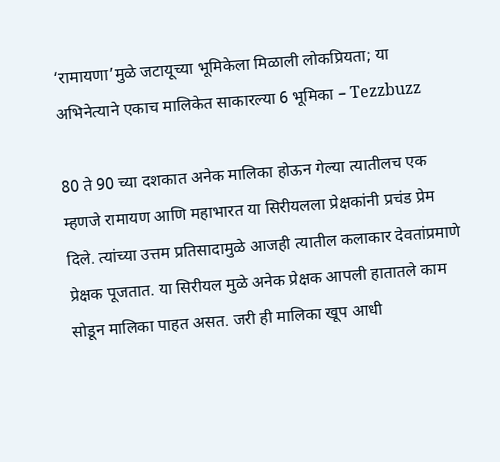‘रामायणा’मुळे जटायूच्या भूमिकेला मिळाली लोकप्रियता; या अभिनेत्याने एकाच मालिकेत साकारल्या 6 भूमिका – Tezzbuzz

80 ते 90 च्या दशकात अनेक मालिका होऊन गेल्या त्यातीलच एक म्हणजे रामायण आणि महाभारत या सिरीयलला प्रेक्षकांनी प्रचंड प्रेम दिले. त्यांच्या उत्तम प्रतिसादामुळे आजही त्यातील कलाकार देवतांप्रमाणे प्रेक्षक पूजतात. या सिरीयल मुळे अनेक प्रेक्षक आपली हातातले काम सोडून मालिका पाहत असत. जरी ही मालिका खूप आधी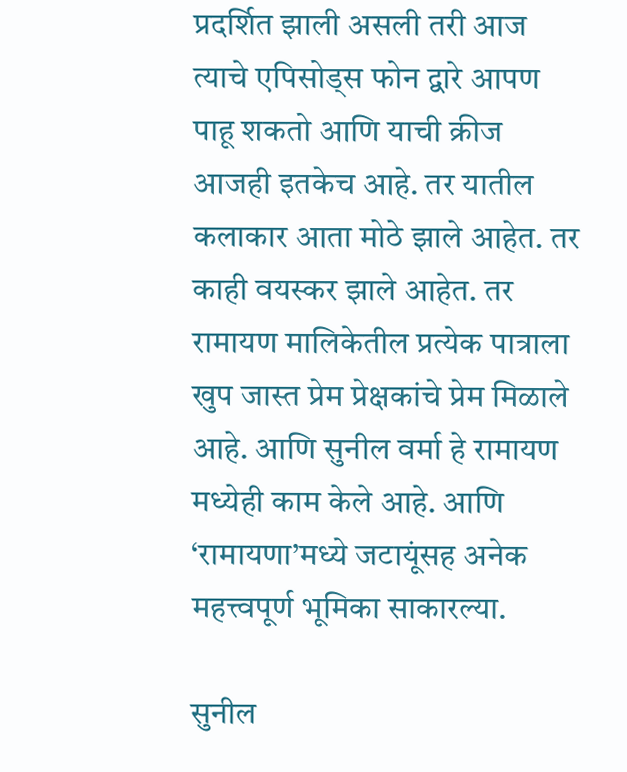प्रदर्शित झाली असली तरी आज त्याचे एपिसोड्स फोन द्वारे आपण पाहू शकतो आणि याची क्रीज आजही इतकेच आहे. तर यातील कलाकार आता मोठे झाले आहेत. तर काही वयस्कर झाले आहेत. तर रामायण मालिकेतील प्रत्येक पात्राला खुप जास्त प्रेम प्रेक्षकांचे प्रेम मिळाले आहे. आणि सुनील वर्मा हे रामायण मध्येही काम केले आहे. आणि  ‘रामायणा’मध्ये जटायूंसह अनेक महत्त्वपूर्ण भूमिका साकारल्या.

सुनील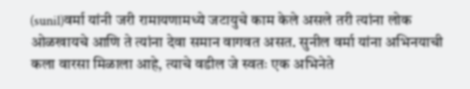(sunil)वर्मा यांनी जरी रामायणामध्ये जटायुचे काम केले असले तरी त्यांना लोक ओळखायचे आणि ते त्यांना देवा समान वागवत असत. सुनील वर्मा यांना अभिनयाची कला वारसा मिळाला आहे, त्याचे वडील जे स्वतः एक अभिनेते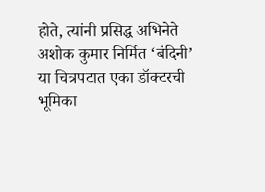होते, त्यांनी प्रसिद्ध अभिनेते अशोक कुमार निर्मित ‘बंदिनी’ या चित्रपटात एका डॉक्टरची भूमिका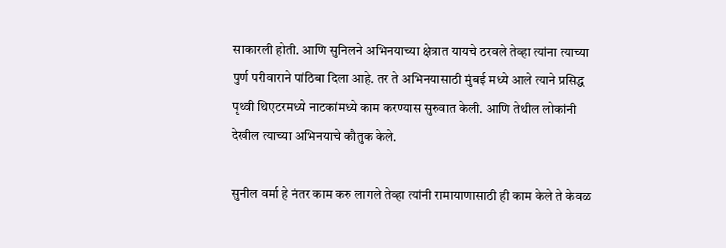साकारली होती. आणि सुनिलने अभिनयाच्या क्षेत्रात यायचे ठरवले तेव्हा त्यांना त्याच्या पुर्ण परीवाराने पांठिबा दिला आहे. तर ते अभिनयासाठी मुंबई मध्ये आले त्याने प्रसिद्ध पृथ्वी थिएटरमध्ये नाटकांमध्ये काम करण्यास सुरुवात केली. आणि तेथील लोकांनी देखील त्याच्या अभिनयाचे कौतुक केले.

सुनील वर्मा हे नंतर काम करु लागले तेव्हा त्यांनी रामायाणासाठी ही काम केले ते केवळ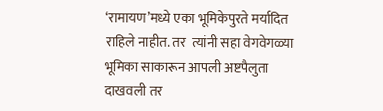‘रामायण’मध्ये एका भूमिकेपुरते मर्यादित राहिले नाहीत. तर  त्यांनी सहा वेगवेगळ्या भूमिका साकारून आपली अष्टपैलुता दाखवली तर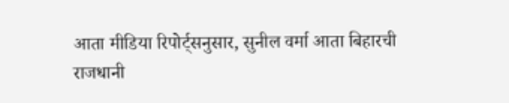आता मीडिया रिपोर्ट्सनुसार, सुनील वर्मा आता बिहारची राजधानी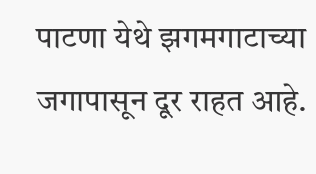पाटणा येथे झगमगाटाच्या जगापासून दूर राहत आहे.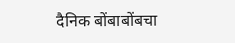दैनिक बोंबाबोंबचा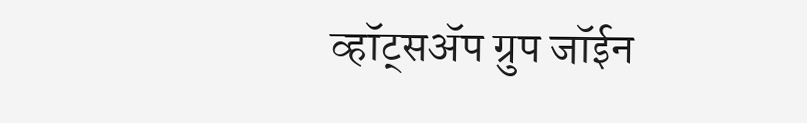व्हॉट्सॲप ग्रुप जॉईन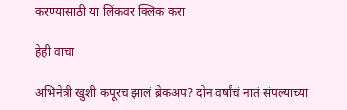करण्यासाठी या लिंकवर क्लिक करा

हेही वाचा

अभिनेत्री खुशी कपूरच झालं ब्रेकअप? दोन वर्षांचं नातं संपल्याच्या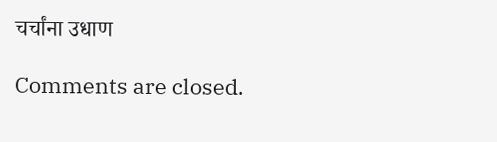चर्चांना उधाण

Comments are closed.